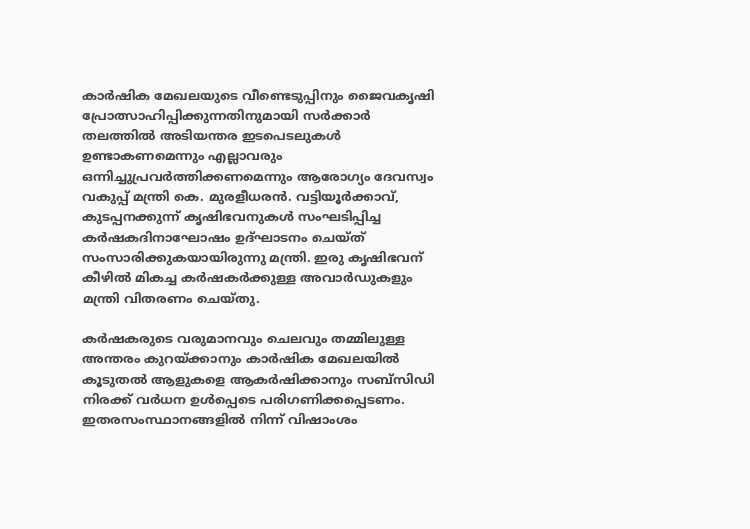കാർഷിക മേഖലയുടെ വീണ്ടെടുപ്പിനും ജൈവകൃഷി പ്രോത്സാഹിപ്പിക്കുന്നതിനുമായി സർക്കാർ തലത്തിൽ അടിയന്തര ഇടപെടലുകൾ ഉണ്ടാകണമെന്നും എല്ലാവരും ഒന്നിച്ചുപ്രവർത്തിക്കണമെന്നും ആരോഗ്യം ദേവസ്വം വകുപ്പ് മന്ത്രി കെ. മുരളീധരൻ. വട്ടിയൂർക്കാവ്, കുടപ്പനക്കുന്ന് കൃഷിഭവനുകൾ സംഘടിപ്പിച്ച കർഷകദിനാഘോഷം ഉദ്ഘാടനം ചെയ്ത് സംസാരിക്കുകയായിരുന്നു മന്ത്രി. ഇരു കൃഷിഭവന് കീഴിൽ മികച്ച കർഷകർക്കുള്ള അവാർഡുകളും മന്ത്രി വിതരണം ചെയ്തു.

കർഷകരുടെ വരുമാനവും ചെലവും തമ്മിലുള്ള അന്തരം കുറയ്ക്കാനും കാർഷിക മേഖലയിൽ കൂടുതൽ ആളുകളെ ആകർഷിക്കാനും സബ്‌സിഡി നിരക്ക് വർധന ഉൾപ്പെടെ പരിഗണിക്കപ്പെടണം. ഇതരസംസ്ഥാനങ്ങളിൽ നിന്ന് വിഷാംശം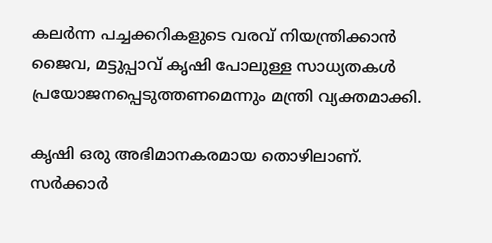കലർന്ന പച്ചക്കറികളുടെ വരവ് നിയന്ത്രിക്കാൻ ജൈവ, മട്ടുപ്പാവ് കൃഷി പോലുള്ള സാധ്യതകൾ പ്രയോജനപ്പെടുത്തണമെന്നും മന്ത്രി വ്യക്തമാക്കി.

കൃഷി ഒരു അഭിമാനകരമായ തൊഴിലാണ്. സർക്കാർ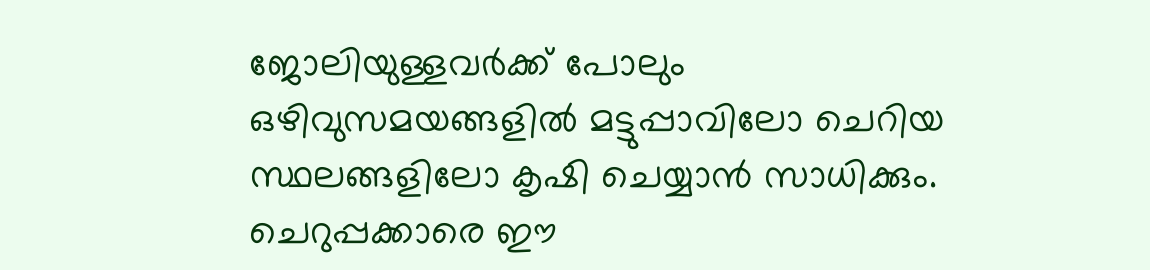ജോലിയുള്ളവർക്ക് പോലും ഒഴിവുസമയങ്ങളിൽ മട്ടുപ്പാവിലോ ചെറിയ സ്ഥലങ്ങളിലോ കൃഷി ചെയ്യാൻ സാധിക്കും. ചെറുപ്പക്കാരെ ഈ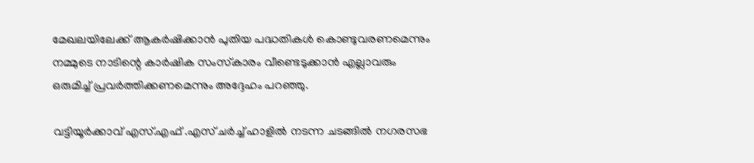മേഖലയിലേക്ക് ആകർഷിക്കാൻ പുതിയ പദ്ധതികൾ കൊണ്ടുവരണമെന്നും നമ്മുടെ നാടിന്റെ കാർഷിക സംസ്‌കാരം വീണ്ടെടുക്കാൻ എല്ലാവരും ഒരുമിച്ച് പ്രവർത്തിക്കണമെന്നും അദ്ദേഹം പറഞ്ഞു.

വട്ടിയൂർക്കാവ് എസ്.എഫ് .എസ് ചർച്ച് ഹാളിൽ നടന്ന ചടങ്ങിൽ നഗരസഭ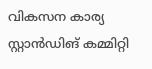വികസന കാര്യ സ്റ്റാൻഡിങ് കമ്മിറ്റി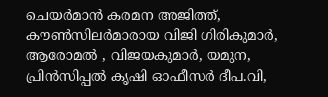ചെയർമാൻ കരമന അജിത്ത്, കൗൺസിലർമാരായ വിജി ഗിരികുമാർ, ആരോമൽ , വിജയകുമാർ, യമുന, പ്രിൻസിപ്പൽ കൃഷി ഓഫീസർ ദീപ.വി,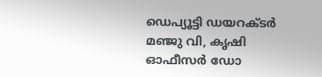ഡെപ്യൂട്ടി ഡയറക്ടർ മഞ്ജു വി, കൃഷി ഓഫീസർ ഡോ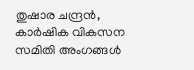തുഷാര ചന്ദ്രൻ, കാർഷിക വികസന സമിതി അംഗങ്ങൾ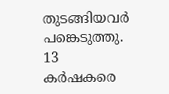തുടങ്ങിയവർ പങ്കെടുത്തു. 13 കർഷകരെ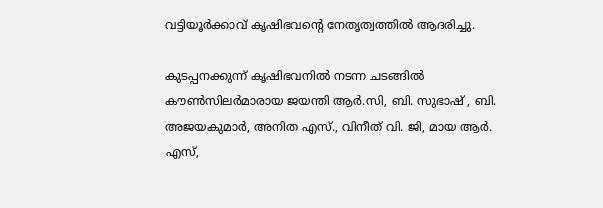വട്ടിയൂർക്കാവ് കൃഷിഭവന്റെ നേതൃത്വത്തിൽ ആദരിച്ചു.

കുടപ്പനക്കുന്ന് കൃഷിഭവനിൽ നടന്ന ചടങ്ങിൽ കൗൺസിലർമാരായ ജയന്തി ആർ.സി, ബി. സുഭാഷ് , ബി. അജയകുമാർ, അനിത എസ്., വിനീത് വി. ജി, മായ ആർ. എസ്,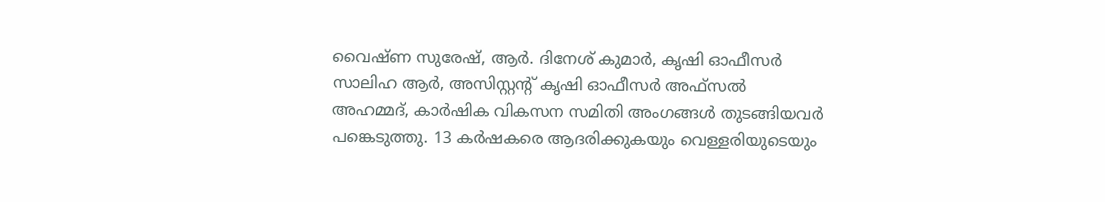വൈഷ്ണ സുരേഷ്, ആർ. ദിനേശ് കുമാർ, കൃഷി ഓഫീസർ സാലിഹ ആർ, അസിസ്റ്റന്റ് കൃഷി ഓഫീസർ അഫ്‌സൽ അഹമ്മദ്, കാർഷിക വികസന സമിതി അംഗങ്ങൾ തുടങ്ങിയവർ പങ്കെടുത്തു. 13 കർഷകരെ ആദരിക്കുകയും വെള്ളരിയുടെയും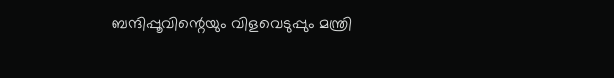ബന്ദിപ്പൂവിന്റെയും വിളവെടുപ്പും മന്ത്രി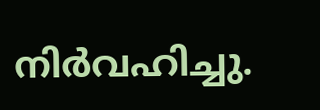നിർവഹിച്ചു.